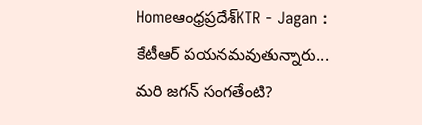Homeఆంధ్రప్రదేశ్‌KTR - Jagan : కేటీఆర్ పయనమవుతున్నారు... మరి జగన్ సంగతేంటి?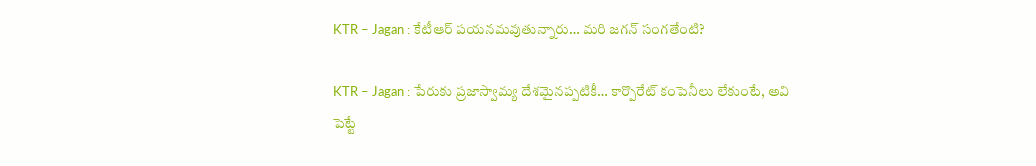KTR – Jagan : కేటీఆర్ పయనమవుతున్నారు… మరి జగన్ సంగతేంటి?

KTR – Jagan : పేరుకు ప్రజాస్వామ్య దేశమైనప్పటికీ… కార్పొరేట్ కంపెనీలు లేకుంటే, అవి పెట్టే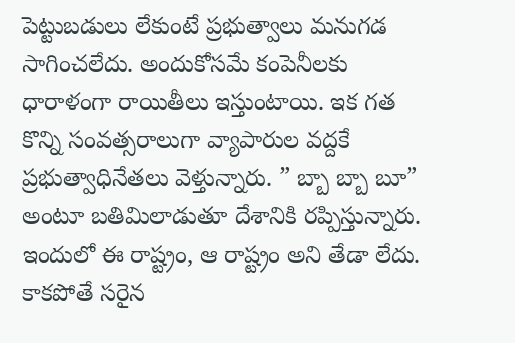పెట్టుబడులు లేకుంటే ప్రభుత్వాలు మనుగడ సాగించలేదు. అందుకోసమే కంపెనీలకు ధారాళంగా రాయితీలు ఇస్తుంటాయి. ఇక గత కొన్ని సంవత్సరాలుగా వ్యాపారుల వద్దకే ప్రభుత్వాధినేతలు వెళ్తున్నారు. ” బ్బా బ్బా బూ” అంటూ బతిమిలాడుతూ దేశానికి రప్పిస్తున్నారు. ఇందులో ఈ రాష్ట్రం, ఆ రాష్ట్రం అని తేడా లేదు. కాకపోతే సరైన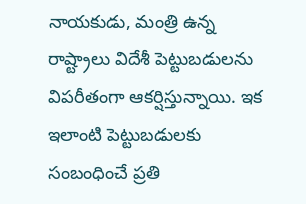నాయకుడు, మంత్రి ఉన్న రాష్ట్రాలు విదేశీ పెట్టుబడులను విపరీతంగా ఆకర్షిస్తున్నాయి. ఇక ఇలాంటి పెట్టుబడులకు సంబంధించే ప్రతి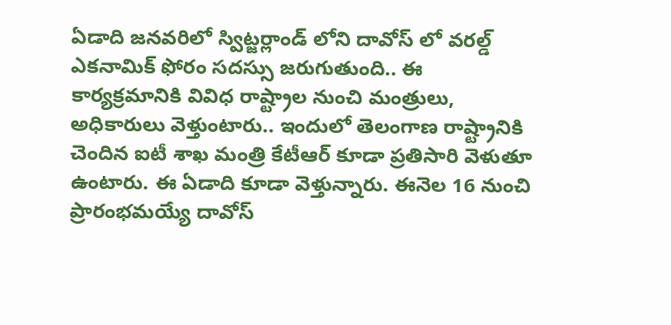ఏడాది జనవరిలో స్విట్జర్లాండ్ లోని దావోస్ లో వరల్డ్ ఎకనామిక్ ఫోరం సదస్సు జరుగుతుంది.. ఈ కార్యక్రమానికి వివిధ రాష్ట్రాల నుంచి మంత్రులు, అధికారులు వెళ్తుంటారు.. ఇందులో తెలంగాణ రాష్ట్రానికి చెందిన ఐటీ శాఖ మంత్రి కేటీఆర్ కూడా ప్రతిసారి వెళుతూ ఉంటారు. ఈ ఏడాది కూడా వెళ్తున్నారు. ఈనెల 16 నుంచి ప్రారంభమయ్యే దావోస్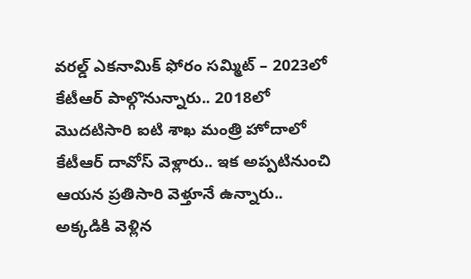వరల్డ్ ఎకనామిక్ ఫోరం సమ్మిట్ – 2023లో కేటీఆర్ పాల్గొనున్నారు.. 2018లో మొదటిసారి ఐటి శాఖ మంత్రి హోదాలో కేటీఆర్ దావోస్ వెళ్లారు.. ఇక అప్పటినుంచి ఆయన ప్రతిసారి వెళ్తూనే ఉన్నారు.. అక్కడికి వెళ్లిన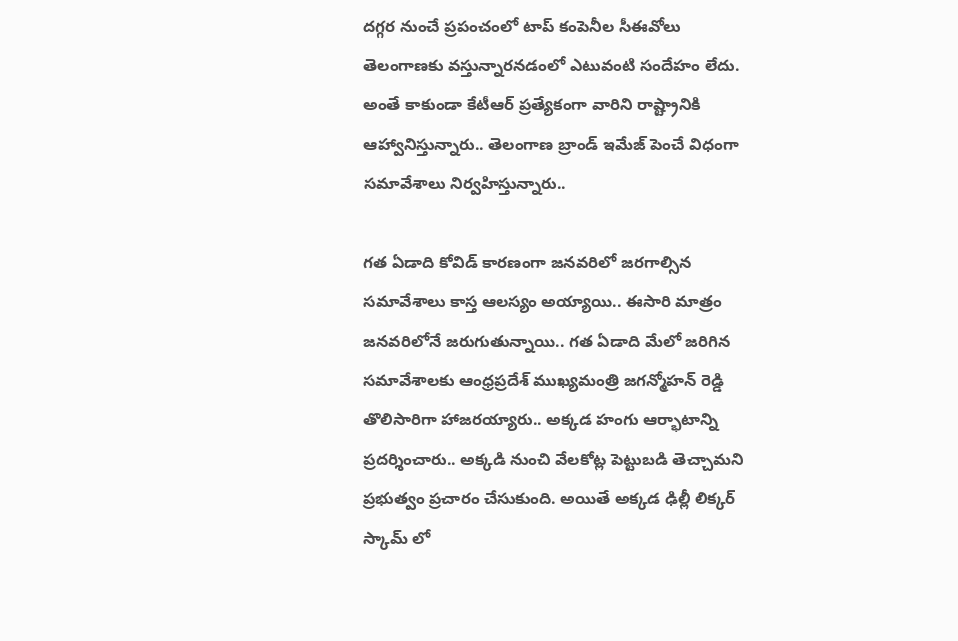దగ్గర నుంచే ప్రపంచంలో టాప్ కంపెనీల సీఈవోలు తెలంగాణకు వస్తున్నారనడంలో ఎటువంటి సందేహం లేదు. అంతే కాకుండా కేటీఆర్ ప్రత్యేకంగా వారిని రాష్ట్రానికి ఆహ్వానిస్తున్నారు.. తెలంగాణ బ్రాండ్ ఇమేజ్ పెంచే విధంగా సమావేశాలు నిర్వహిస్తున్నారు..

గత ఏడాది కోవిడ్ కారణంగా జనవరిలో జరగాల్సిన సమావేశాలు కాస్త ఆలస్యం అయ్యాయి.. ఈసారి మాత్రం జనవరిలోనే జరుగుతున్నాయి.. గత ఏడాది మేలో జరిగిన సమావేశాలకు ఆంధ్రప్రదేశ్ ముఖ్యమంత్రి జగన్మోహన్ రెడ్డి తొలిసారిగా హాజరయ్యారు.. అక్కడ హంగు ఆర్భాటాన్ని ప్రదర్శించారు.. అక్కడి నుంచి వేలకోట్ల పెట్టుబడి తెచ్చామని ప్రభుత్వం ప్రచారం చేసుకుంది. అయితే అక్కడ ఢిల్లీ లిక్కర్ స్కామ్ లో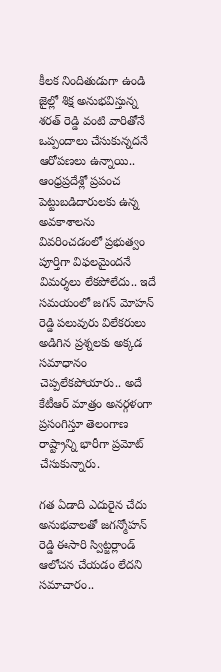కీలక నిందితుడుగా ఉండి జైల్లో శిక్ష అనుభవిస్తున్న శరత్ రెడ్డి వంటి వారితోనే ఒప్పందాలు చేసుకున్నదనే ఆరోపణలు ఉన్నాయి.. ఆంధ్రప్రదేశ్లో ప్రపంచ పెట్టుబడిదారులకు ఉన్న అవకాశాలను వివరించడంలో ప్రభుత్వం పూర్తిగా విఫలమైందనే విమర్శలు లేకపోలేదు.. ఇదే సమయంలో జగన్ మోహన్ రెడ్డి పలువురు విలేకరులు అడిగిన ప్రశ్నలకు అక్కడ సమాధానం చెప్పలేకపోయారు.. అదే కేటీఆర్ మాత్రం అనర్గళంగా ప్రసంగిస్తూ తెలంగాణ రాష్ట్రాన్ని భారీగా ప్రమోట్ చేసుకున్నారు.

గత ఏడాది ఎదురైన చేదు అనుభవాలతో జగన్మోహన్ రెడ్డి ఈసారి స్విట్జర్లాండ్ ఆలోచన చేయడం లేదని సమాచారం..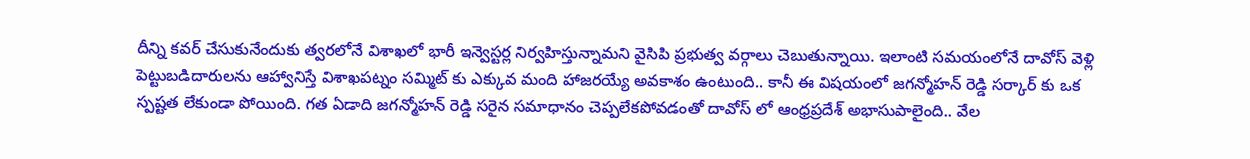దీన్ని కవర్ చేసుకునేందుకు త్వరలోనే విశాఖలో భారీ ఇన్వెస్టర్ల నిర్వహిస్తున్నామని వైసిపి ప్రభుత్వ వర్గాలు చెబుతున్నాయి. ఇలాంటి సమయంలోనే దావోస్ వెళ్లి పెట్టుబడిదారులను ఆహ్వానిస్తే విశాఖపట్నం సమ్మిట్ కు ఎక్కువ మంది హాజరయ్యే అవకాశం ఉంటుంది.. కానీ ఈ విషయంలో జగన్మోహన్ రెడ్డి సర్కార్ కు ఒక స్పష్టత లేకుండా పోయింది. గత ఏడాది జగన్మోహన్ రెడ్డి సరైన సమాధానం చెప్పలేకపోవడంతో దావోస్ లో ఆంధ్రప్రదేశ్ అభాసుపాలైంది.. వేల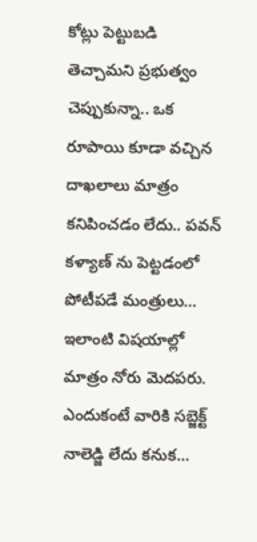కోట్లు పెట్టుబడి తెచ్చామని ప్రభుత్వం చెప్పుకున్నా.. ఒక రూపాయి కూడా వచ్చిన దాఖలాలు మాత్రం కనిపించడం లేదు.. పవన్ కళ్యాణ్ ను పెట్టడంలో పోటీపడే మంత్రులు… ఇలాంటి విషయాల్లో మాత్రం నోరు మెదపరు. ఎందుకంటే వారికి సబ్జెక్ట్ నాలెడ్జి లేదు కనుక…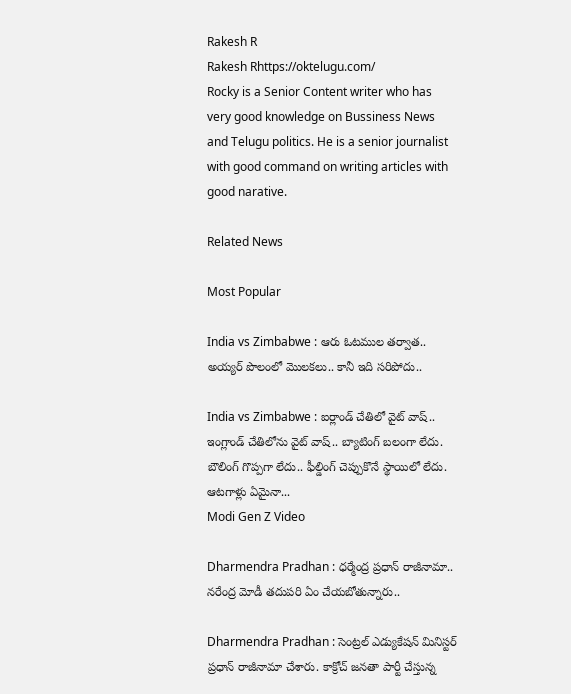Rakesh R
Rakesh Rhttps://oktelugu.com/
Rocky is a Senior Content writer who has very good knowledge on Bussiness News and Telugu politics. He is a senior journalist with good command on writing articles with good narative.

Related News

Most Popular

India vs Zimbabwe : ఆరు ఓటముల తర్వాత.. అయ్యర్ పొలంలో మొలకలు.. కానీ ఇది సరిపోదు..

India vs Zimbabwe : ఐర్లాండ్ చేతిలో వైట్ వాష్.. ఇంగ్లాండ్ చేతిలోను వైట్ వాష్.. బ్యాటింగ్ బలంగా లేదు. బౌలింగ్ గొప్పగా లేదు.. ఫీల్డింగ్ చెప్పుకొనే స్థాయిలో లేదు. ఆటగాళ్లు ఏమైనా...
Modi Gen Z Video

Dharmendra Pradhan : ధర్మేంద్ర ప్రధాన్ రాజీనామా.. నరేంద్ర మోడీ తదుపరి ఏం చేయబోతున్నారు..

Dharmendra Pradhan : సెంట్రల్ ఎడ్యుకేషన్ మినిస్టర్ ప్రధాన్ రాజీనామా చేశారు. కాక్రోచ్ జనతా పార్టీ చేస్తున్న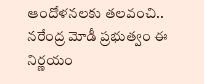ఆందోళనలకు తలవంచి.. నరేంద్ర మోడీ ప్రభుత్వం ఈ నిర్ణయం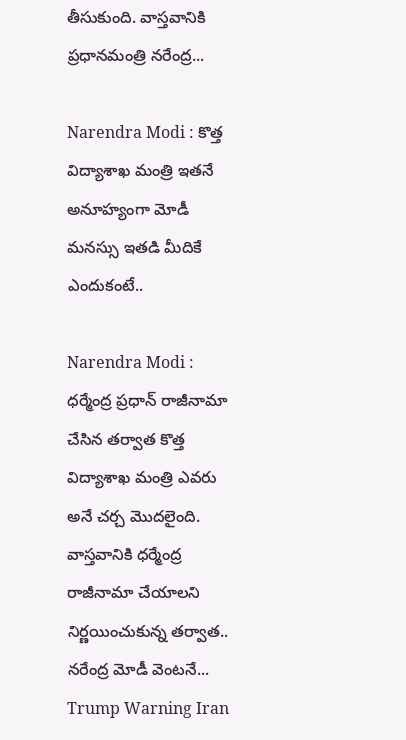తీసుకుంది. వాస్తవానికి ప్రధానమంత్రి నరేంద్ర...

Narendra Modi : కొత్త విద్యాశాఖ మంత్రి ఇతనే అనూహ్యంగా మోడీ మనస్సు ఇతడి మీదికే ఎందుకంటే..

Narendra Modi : ధర్మేంద్ర ప్రధాన్ రాజీనామా చేసిన తర్వాత కొత్త విద్యాశాఖ మంత్రి ఎవరు అనే చర్చ మొదలైంది. వాస్తవానికి ధర్మేంద్ర రాజీనామా చేయాలని నిర్ణయించుకున్న తర్వాత.. నరేంద్ర మోడీ వెంటనే...
Trump Warning Iran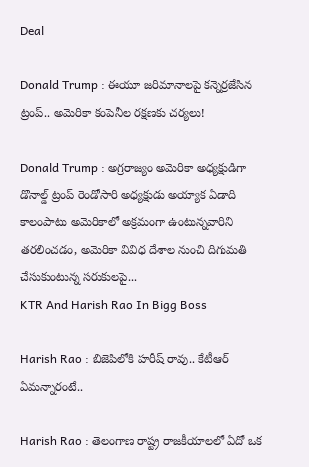Deal

Donald Trump : ఈయూ జరిమానాలపై కన్నెర్రజేసిన ట్రంప్‌.. అమెరికా కంపెనీల రక్షణకు చర్యలు!

Donald Trump : అగ్రరాజ్యం అమెరికా అధ్యక్షుడిగా డొనాల్డ్‌ ట్రంప్‌ రెండోసారి అధ్యక్షుడు అయ్యాక ఏడాది కాలంపాటు అమెరికాలో అక్రమంగా ఉంటున్నవారిని తరలించడం, అమెరికా వివిధ దేశాల నుంచి దిగుమతి చేసుకుంటున్న సరుకులపై...
KTR And Harish Rao In Bigg Boss

Harish Rao : బిజెపిలోకి హరీష్ రావు.. కేటీఆర్ ఏమన్నారంటే..

Harish Rao : తెలంగాణ రాష్ట్ర రాజకీయాలలో ఏదో ఒక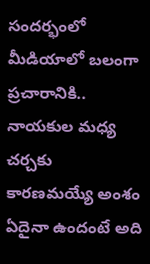సందర్భంలో మీడియాలో బలంగా ప్రచారానికి.. నాయకుల మధ్య చర్చకు కారణమయ్యే అంశం ఏదైనా ఉందంటే అది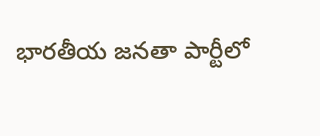భారతీయ జనతా పార్టీలో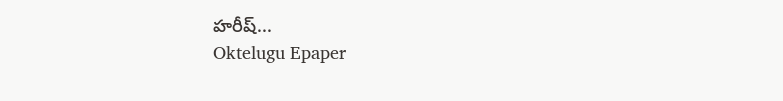హరీష్...
Oktelugu Epaper